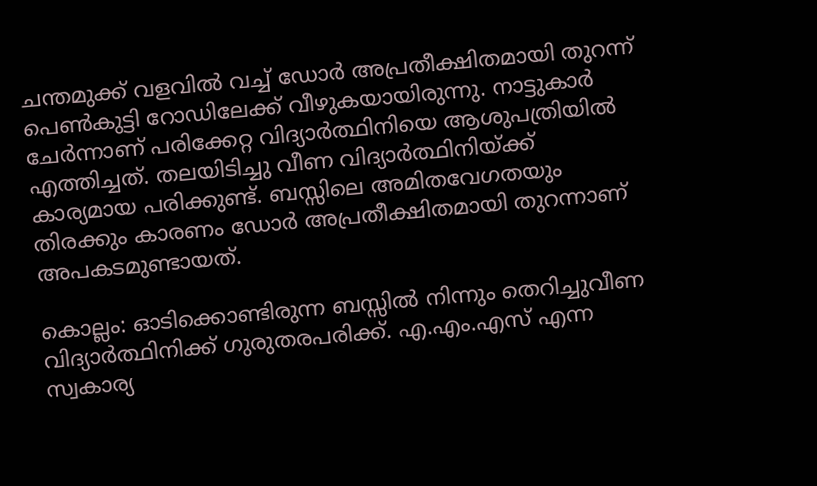ചന്തമുക്ക് വളവിൽ വച്ച് ഡോർ അപ്രതീക്ഷിതമായി തുറന്ന് പെൺകുട്ടി റോഡിലേക്ക് വീഴുകയായിരുന്നു. നാട്ടുകാർ ചേർന്നാണ് പരിക്കേറ്റ വിദ്യാർത്ഥിനിയെ ആശുപത്രിയിൽ എത്തിച്ചത്. തലയിടിച്ചു വീണ വിദ്യാർത്ഥിനിയ്ക്ക് കാര്യമായ പരിക്കുണ്ട്. ബസ്സിലെ അമിതവേഗതയും തിരക്കും കാരണം ഡോർ അപ്രതീക്ഷിതമായി തുറന്നാണ് അപകടമുണ്ടായത്.

കൊല്ലം: ഓടിക്കൊണ്ടിരുന്ന ബസ്സിൽ നിന്നും തെറിച്ചുവീണ വിദ്യാർത്ഥിനിക്ക് ഗുരുതരപരിക്ക്. എ.എം.എസ് എന്ന സ്വകാര്യ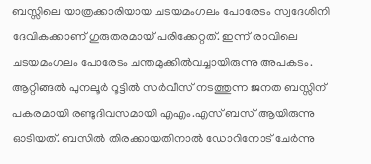ബസ്സിലെ യാത്രക്കാരിയായ ചടയമംഗലം പോരേടം സ്വദേശിനി ദേവികക്കാണ് ഗുരുതരമായ് പരിക്കേറ്റത്. ഇന്ന് രാവിലെ ചടയമംഗലം പോരേടം ചന്തമുക്കിൽവച്ചായിരുന്നു അപകടം. ആറ്റിങ്ങൽ പുനലൂർ റൂട്ടിൽ സർവീസ് നടത്തുന്ന ജനത ബസ്സിന് പകരമായി രണ്ടുദിവസമായി എഎം.എസ് ബസ് ആയിരുന്നു ഓടിയത്. ബസിൽ തിരക്കായതിനാൽ ഡോറിനോട് ചേർന്നു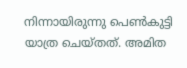നിന്നായിരുന്നു പെൺകുട്ടി യാത്ര ചെയ്തത്. അമിത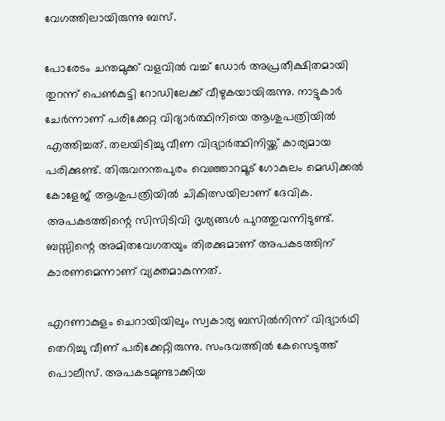വേഗത്തിലായിരുന്നു ബസ്.

പോരേടം ചന്തമുക്ക് വളവിൽ വച്ച് ഡോർ അപ്രതീക്ഷിതമായി തുറന്ന് പെൺകുട്ടി റോഡിലേക്ക് വീഴുകയായിരുന്നു. നാട്ടുകാർ ചേർന്നാണ് പരിക്കേറ്റ വിദ്യാർത്ഥിനിയെ ആശുപത്രിയിൽ എത്തിച്ചത്. തലയിടിച്ചു വീണ വിദ്യാർത്ഥിനിയ്ക്ക് കാര്യമായ പരിക്കുണ്ട്. തിരുവനന്തപുരം വെഞ്ഞാറമൂട് ഗോകുലം മെഡിക്കൽ കോളേജ് ആശുപത്രിയിൽ ചികിത്സയിലാണ് ദേവിക. അപകടത്തിന്റെ സിസിടിവി ദൃശ്യങ്ങൾ പുറത്തുവന്നിടുണ്ട്. ബസ്സിന്റെ അമിതവേഗതയും തിരക്കുമാണ് അപകടത്തിന് കാരണമെന്നാണ് വ്യക്തമാകുന്നത്.

എറണാകുളം ചെറായിയിലും സ്വകാര്യ ബസില്‍നിന്ന് വിദ്യാർഥി തെറിച്ചു വീണ് പരിക്കേറ്റിരുന്നു. സംഭവത്തില്‍ കേസെടുത്ത് പൊലീസ്. അപകടമുണ്ടാക്കിയ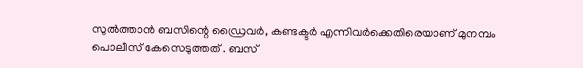സുൽത്താൻ ബസിന്റെ ഡ്രൈവര്‍, കണ്ടക്ടര്‍ എന്നിവര്‍ക്കെതിരെയാണ് മുനമ്പം പൊലീസ് കേസെടുത്തത് . ബസ്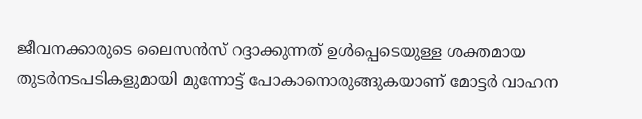ജീവനക്കാരുടെ ലൈസൻസ് റദ്ദാക്കുന്നത് ഉൾപ്പെടെയുള്ള ശക്തമായ തുടർനടപടികളുമായി മുന്നോട്ട് പോകാനൊരുങ്ങുകയാണ് മോട്ടർ വാഹന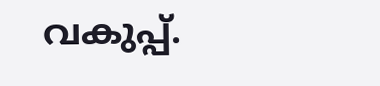വകുപ്പ്.